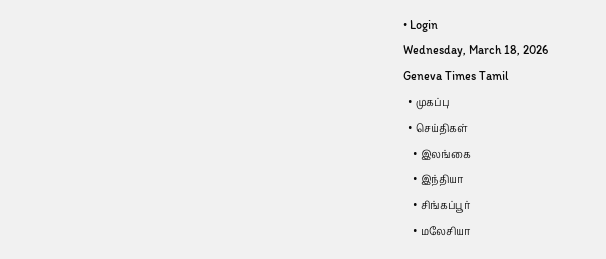• Login
Wednesday, March 18, 2026
Geneva Times Tamil
  • முகப்பு
  • செய்திகள்
    • இலங்கை
    • இந்தியா
    • சிங்கப்பூர்
    • மலேசியா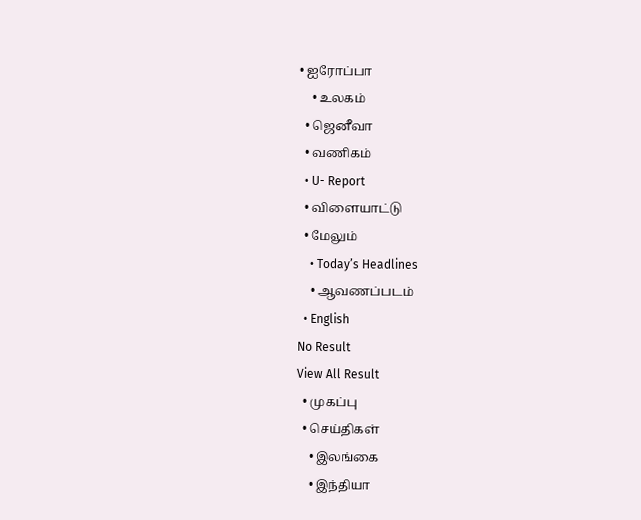• ஐரோப்பா
    • உலகம்
  • ஜெனீவா
  • வணிகம்
  • U- Report
  • விளையாட்டு
  • மேலும்
    • Today’s Headlines
    • ஆவணப்படம்
  • English
No Result
View All Result
  • முகப்பு
  • செய்திகள்
    • இலங்கை
    • இந்தியா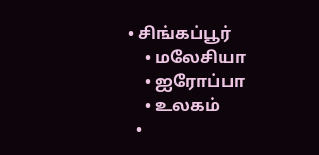• சிங்கப்பூர்
    • மலேசியா
    • ஐரோப்பா
    • உலகம்
  •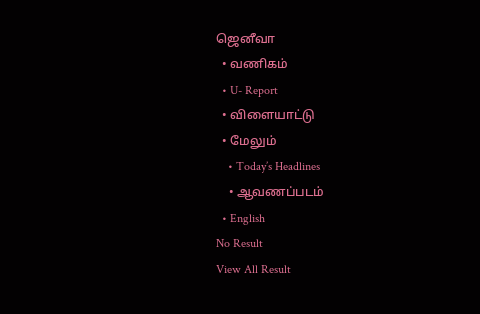ஜெனீவா
  • வணிகம்
  • U- Report
  • விளையாட்டு
  • மேலும்
    • Today’s Headlines
    • ஆவணப்படம்
  • English
No Result
View All Result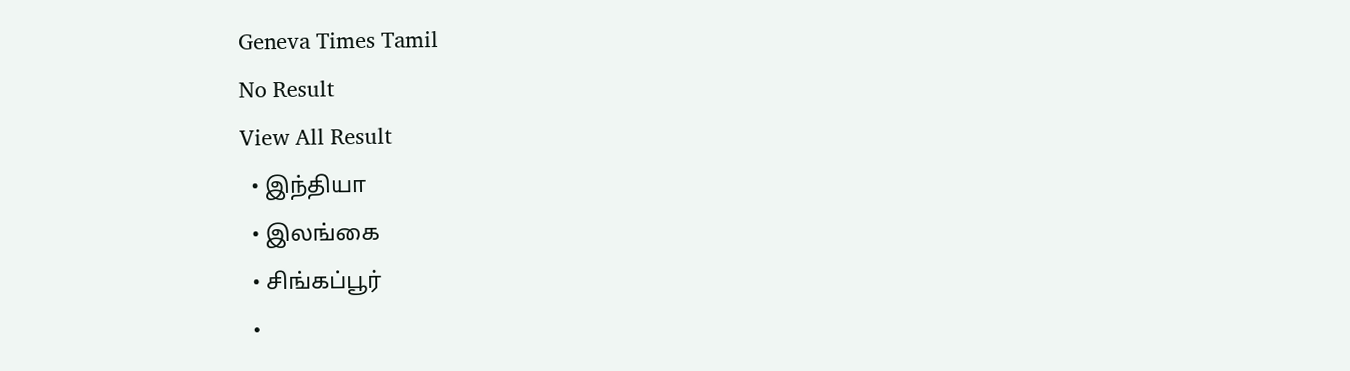Geneva Times Tamil
No Result
View All Result
  • இந்தியா
  • இலங்கை
  • சிங்கப்பூர்
  •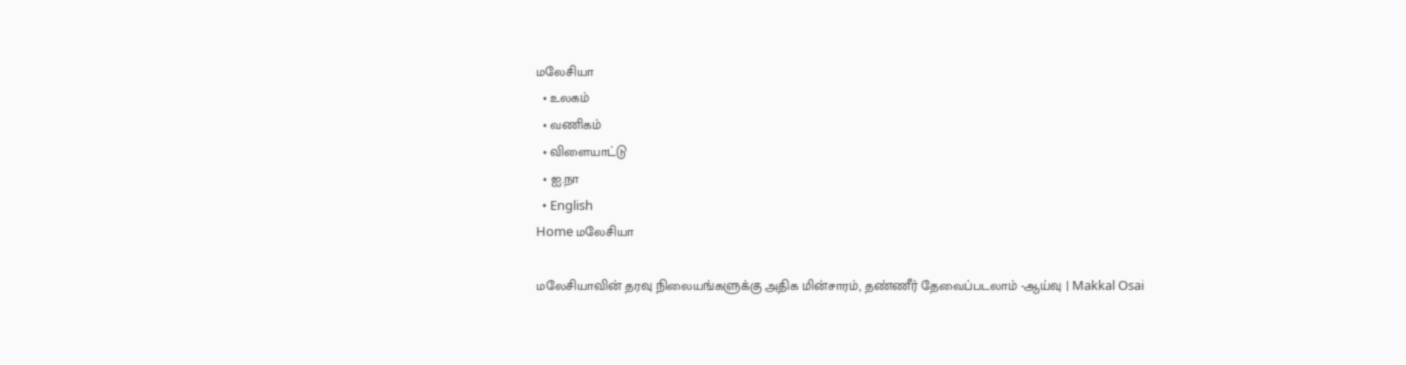மலேசியா
  • உலகம்
  • வணிகம்
  • விளையாட்டு
  • ஐ.நா
  • English
Home மலேசியா

மலேசியாவின் தரவு நிலையங்களுக்கு அதிக மின்சாரம், தண்ணீர் தேவைப்படலாம் -ஆய்வு | Makkal Osai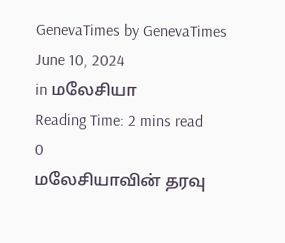GenevaTimes by GenevaTimes
June 10, 2024
in மலேசியா
Reading Time: 2 mins read
0
மலேசியாவின் தரவு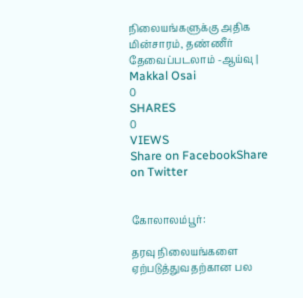நிலையங்களுக்கு அதிக மின்சாரம், தண்ணீர் தேவைப்படலாம் -ஆய்வு | Makkal Osai
0
SHARES
0
VIEWS
Share on FacebookShare on Twitter


கோலாலம்பூர்:

தரவு நிலையங்களை ஏற்படுத்துவதற்கான பல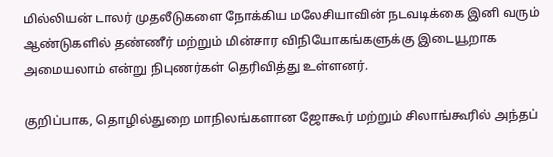மில்லியன் டாலர் முதலீடுகளை நோக்கிய மலேசியாவின் நடவடிக்கை இனி வரும் ஆண்டுகளில் தண்ணீர் மற்றும் மின்சார விநியோகங்களுக்கு இடையூறாக அமையலாம் என்று நிபுணர்கள் தெரிவித்து உள்ளனர்.

குறிப்பாக, தொழில்துறை மாநிலங்களான ஜோகூர் மற்றும் சிலாங்கூரில் அந்தப்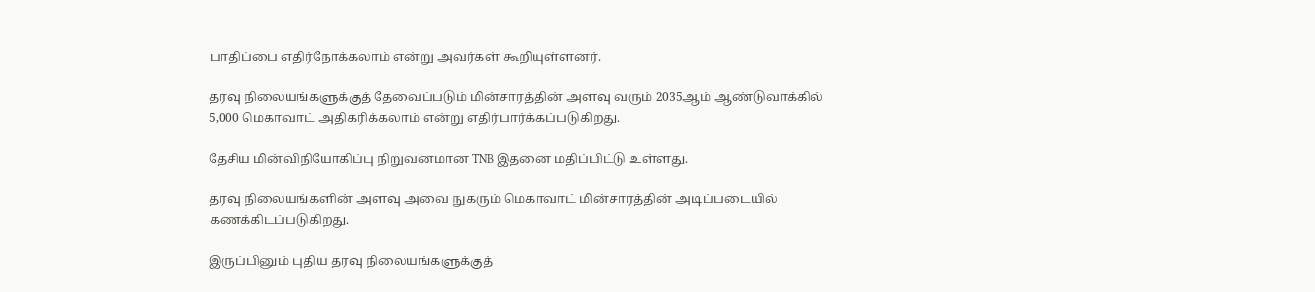பாதிப்பை எதிர்நோக்கலாம் என்று அவர்கள் கூறியுள்ளனர்.

தரவு நிலையங்களுக்குத் தேவைப்படும் மின்சாரத்தின் அளவு வரும் 2035ஆம் ஆண்டுவாக்கில் 5,000 மெகாவாட் அதிகரிக்கலாம் என்று எதிர்பார்க்கப்படுகிறது.

தேசிய மின்விநியோகிப்பு நிறுவனமான TNB இதனை மதிப்பிட்டு உள்ளது.

தரவு நிலையங்களின் அளவு அவை நுகரும் மெகாவாட் மின்சாரத்தின் அடிப்படையில் கணக்கிடப்படுகிறது.

இருப்பினும் புதிய தரவு நிலையங்களுக்குத்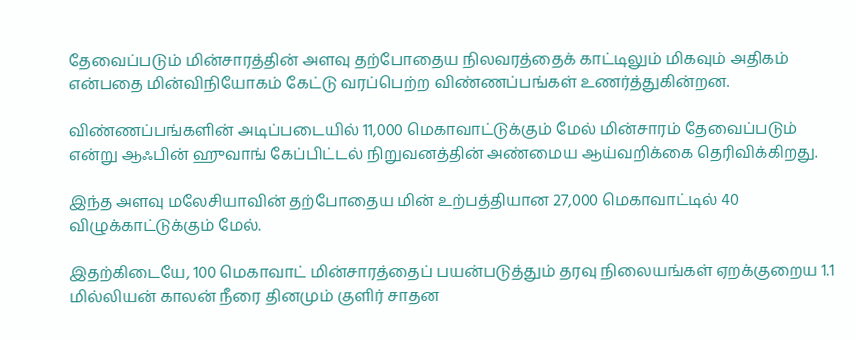தேவைப்படும் மின்சாரத்தின் அளவு தற்போதைய நிலவரத்தைக் காட்டிலும் மிகவும் அதிகம் என்பதை மின்விநியோகம் கேட்டு வரப்பெற்ற விண்ணப்பங்கள் உணர்த்துகின்றன.

விண்ணப்பங்களின் அடிப்படையில் 11,000 மெகாவாட்டுக்கும் மேல் மின்சாரம் தேவைப்படும் என்று ஆஃபின் ஹுவாங் கேப்பிட்டல் நிறுவனத்தின் அண்மைய ஆய்வறிக்கை தெரிவிக்கிறது.

இந்த அளவு மலேசியாவின் தற்போதைய மின் உற்பத்தியான 27,000 மெகாவாட்டில் 40 விழுக்காட்டுக்கும் மேல்.

இதற்கிடையே, 100 மெகாவாட் மின்சாரத்தைப் பயன்படுத்தும் தரவு நிலையங்கள் ஏறக்குறைய 1.1 மில்லியன் காலன் நீரை தினமும் குளிர் சாதன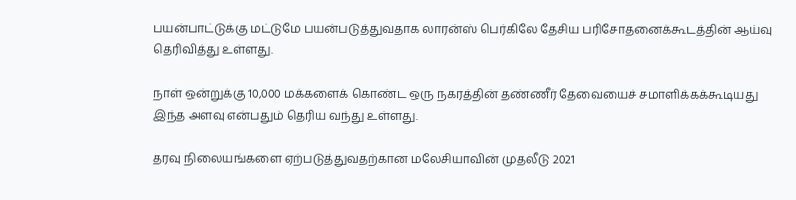பயன்பாட்டுக்கு மட்டுமே பயன்படுத்துவதாக லாரன்ஸ் பெர்கிலே தேசிய பரிசோதனைக்கூடத்தின் ஆய்வு தெரிவித்து உள்ளது.

நாள் ஒன்றுக்கு 10,000 மக்களைக் கொண்ட ஒரு நகரத்தின் தண்ணீர் தேவையைச் சமாளிக்கக்கூடியது இந்த அளவு என்பதும் தெரிய வந்து உள்ளது.

தரவு நிலையங்களை ஏற்படுத்துவதற்கான மலேசியாவின் முதலீடு 2021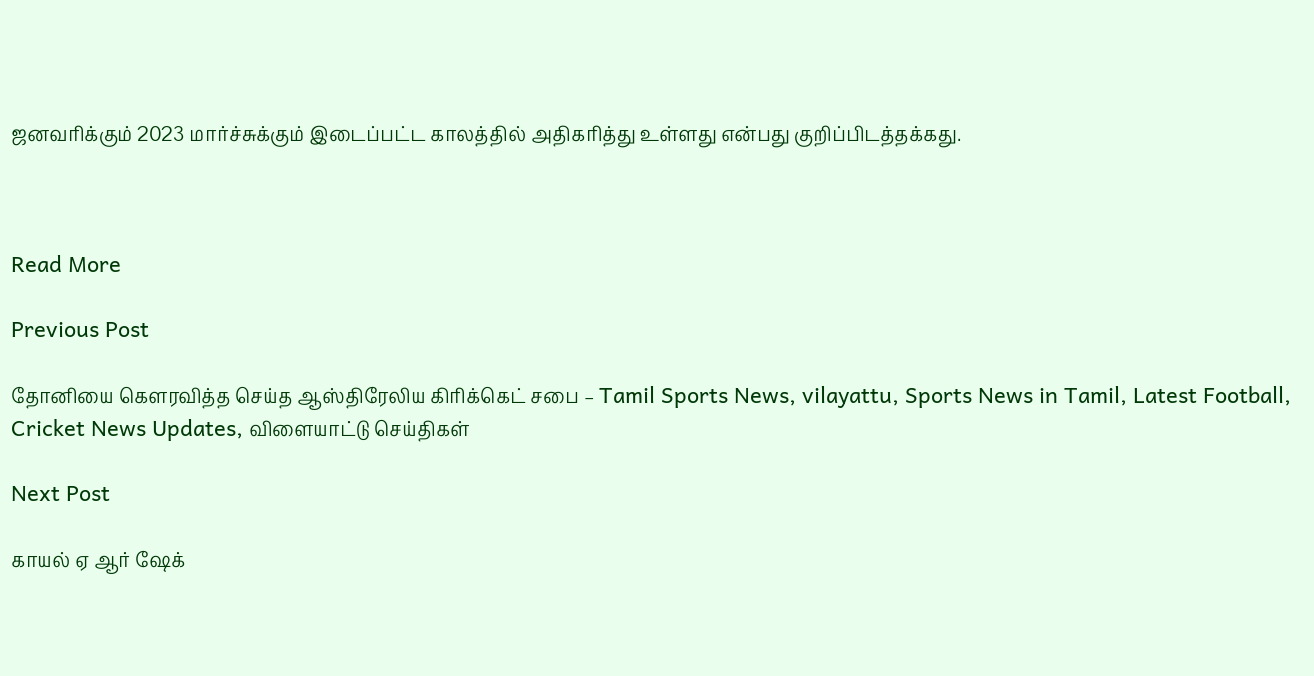ஜனவரிக்கும் 2023 மார்ச்சுக்கும் இடைப்பட்ட காலத்தில் அதிகரித்து உள்ளது என்பது குறிப்பிடத்தக்கது.



Read More

Previous Post

தோனியை கௌரவித்த செய்த ஆஸ்திரேலிய கிரிக்கெட் சபை – Tamil Sports News, vilayattu, Sports News in Tamil, Latest Football, Cricket News Updates, விளையாட்டு செய்திகள்

Next Post

காயல் ஏ ஆர் ஷேக்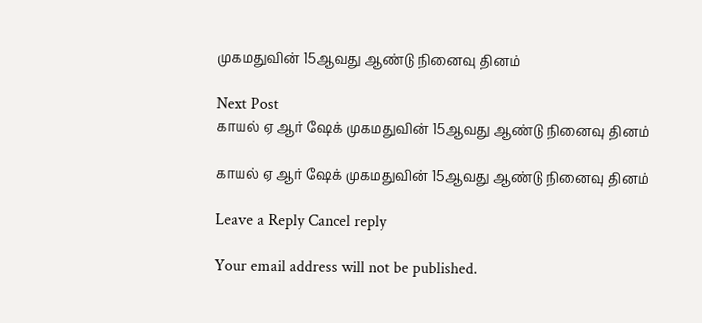முகமதுவின் 15ஆவது ஆண்டு நினைவு தினம்

Next Post
காயல் ஏ ஆர் ஷேக் முகமதுவின் 15ஆவது ஆண்டு நினைவு தினம்

காயல் ஏ ஆர் ஷேக் முகமதுவின் 15ஆவது ஆண்டு நினைவு தினம்

Leave a Reply Cancel reply

Your email address will not be published.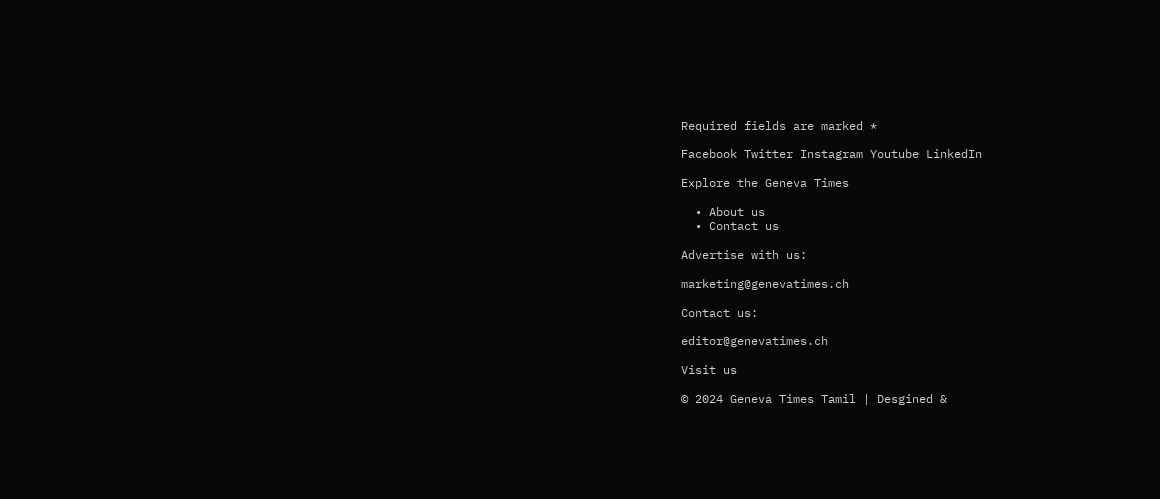Required fields are marked *

Facebook Twitter Instagram Youtube LinkedIn

Explore the Geneva Times

  • About us
  • Contact us

Advertise with us:

marketing@genevatimes.ch

Contact us:

editor@genevatimes.ch

Visit us

© 2024 Geneva Times Tamil | Desgined &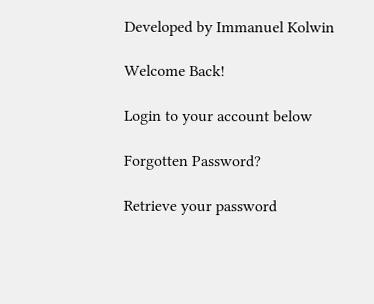Developed by Immanuel Kolwin

Welcome Back!

Login to your account below

Forgotten Password?

Retrieve your password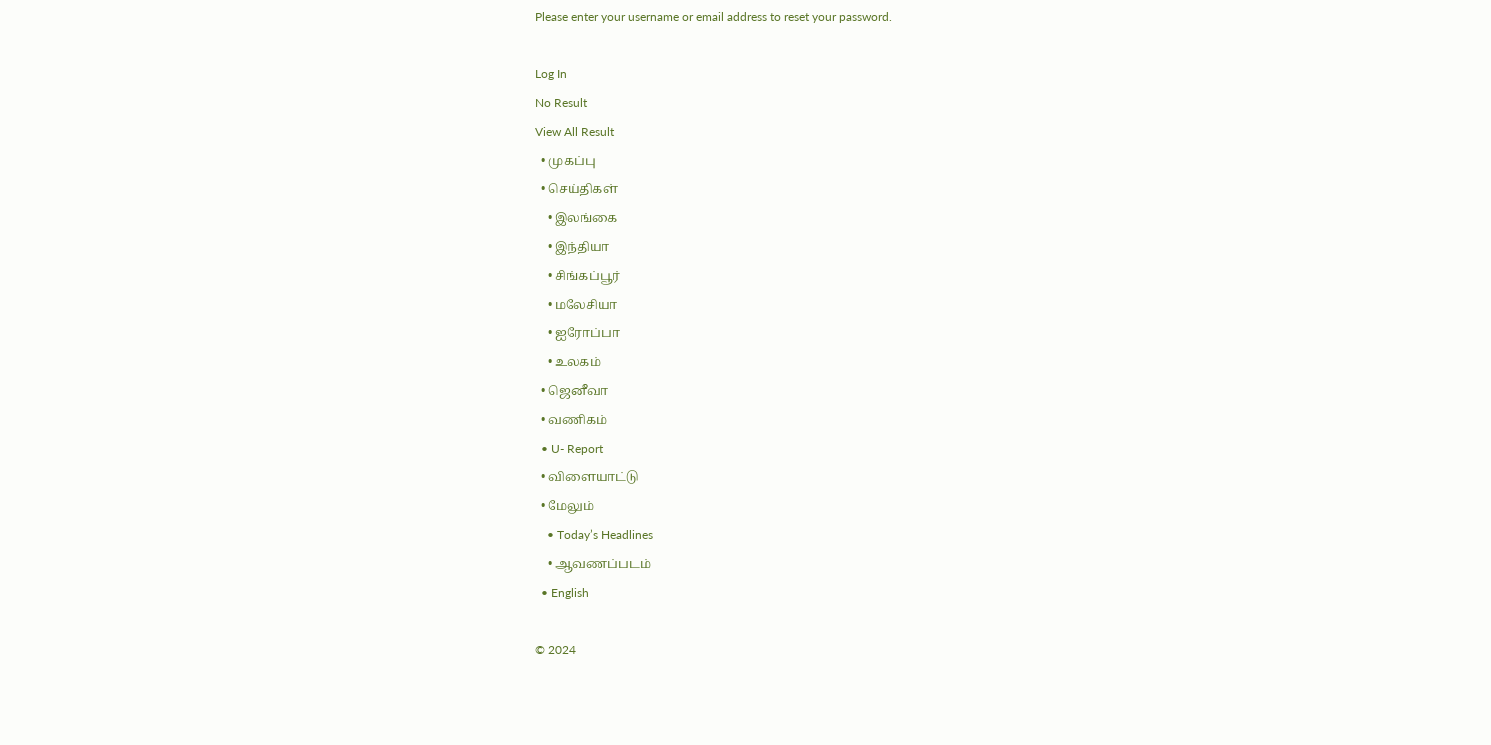Please enter your username or email address to reset your password.

Log In
No Result
View All Result
  • முகப்பு
  • செய்திகள்
    • இலங்கை
    • இந்தியா
    • சிங்கப்பூர்
    • மலேசியா
    • ஐரோப்பா
    • உலகம்
  • ஜெனீவா
  • வணிகம்
  • U- Report
  • விளையாட்டு
  • மேலும்
    • Today’s Headlines
    • ஆவணப்படம்
  • English

© 2024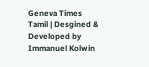Geneva Times Tamil | Desgined & Developed by Immanuel Kolwin